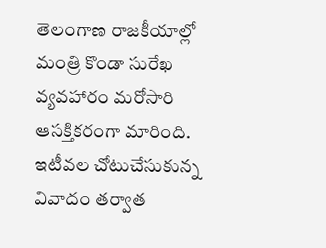తెలంగాణ రాజకీయాల్లో మంత్రి కొండా సురేఖ వ్యవహారం మరోసారి ఆసక్తికరంగా మారింది. ఇటీవల చోటుచేసుకున్న వివాదం తర్వాత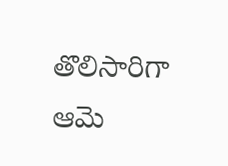తొలిసారిగా ఆమె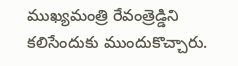ముఖ్యమంత్రి రేవంత్రెడ్డిని కలిసేందుకు ముందుకొచ్చారు.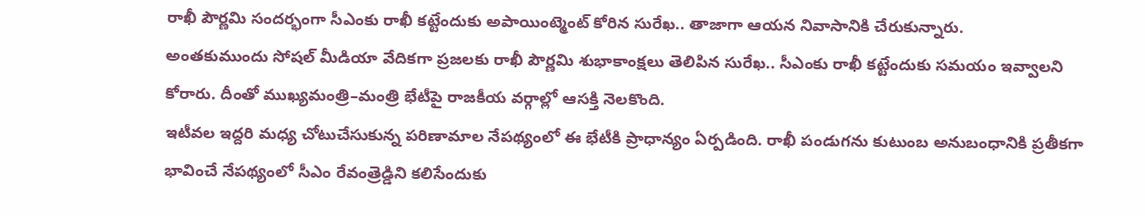రాఖీ పౌర్ణమి సందర్భంగా సీఎంకు రాఖీ కట్టేందుకు అపాయింట్మెంట్ కోరిన సురేఖ.. తాజాగా ఆయన నివాసానికి చేరుకున్నారు.
అంతకుముందు సోషల్ మీడియా వేదికగా ప్రజలకు రాఖీ పౌర్ణమి శుభాకాంక్షలు తెలిపిన సురేఖ.. సీఎంకు రాఖీ కట్టేందుకు సమయం ఇవ్వాలని కోరారు. దీంతో ముఖ్యమంత్రి–మంత్రి భేటీపై రాజకీయ వర్గాల్లో ఆసక్తి నెలకొంది.
ఇటీవల ఇద్దరి మధ్య చోటుచేసుకున్న పరిణామాల నేపథ్యంలో ఈ భేటీకి ప్రాధాన్యం ఏర్పడింది. రాఖీ పండుగను కుటుంబ అనుబంధానికి ప్రతీకగా భావించే నేపథ్యంలో సీఎం రేవంత్రెడ్డిని కలిసేందుకు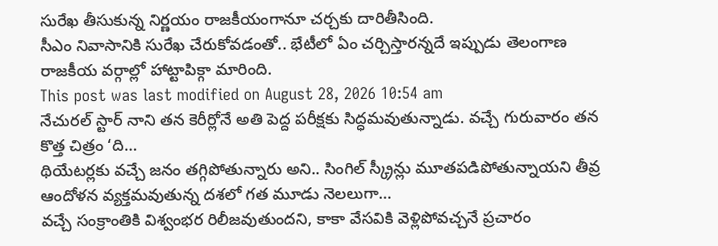సురేఖ తీసుకున్న నిర్ణయం రాజకీయంగానూ చర్చకు దారితీసింది.
సీఎం నివాసానికి సురేఖ చేరుకోవడంతో.. భేటీలో ఏం చర్చిస్తారన్నదే ఇప్పుడు తెలంగాణ రాజకీయ వర్గాల్లో హాట్టాపిక్గా మారింది.
This post was last modified on August 28, 2026 10:54 am
నేచురల్ స్టార్ నాని తన కెరీర్లోనే అతి పెద్ద పరీక్షకు సిద్ధమవుతున్నాడు. వచ్చే గురువారం తన కొత్త చిత్రం ‘ది…
థియేటర్లకు వచ్చే జనం తగ్గిపోతున్నారు అని.. సింగిల్ స్క్రీన్లు మూతపడిపోతున్నాయని తీవ్ర ఆందోళన వ్యక్తమవుతున్న దశలో గత మూడు నెలలుగా…
వచ్చే సంక్రాంతికి విశ్వంభర రిలీజవుతుందని, కాకా వేసవికి వెళ్లిపోవచ్చనే ప్రచారం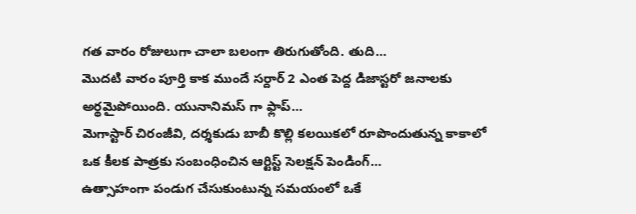గత వారం రోజులుగా చాలా బలంగా తిరుగుతోంది. తుది…
మొదటి వారం పూర్తి కాక ముందే సర్దార్ 2 ఎంత పెద్ద డిజాస్టరో జనాలకు అర్థమైపోయింది. యునానిమస్ గా ఫ్లాప్…
మెగాస్టార్ చిరంజీవి, దర్శకుడు బాబీ కొల్లి కలయికలో రూపొందుతున్న కాకాలో ఒక కీలక పాత్రకు సంబంధించిన ఆర్టిస్ట్ సెలక్షన్ పెండింగ్…
ఉత్సాహంగా పండుగ చేసుకుంటున్న సమయంలో ఒకే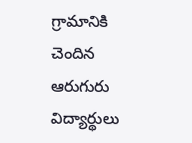గ్రామానికి చెందిన ఆరుగురు విద్యార్థులు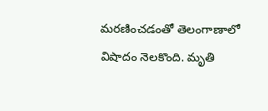మరణించడంతో తెలంగాణాలో విషాదం నెలకొంది. మృతి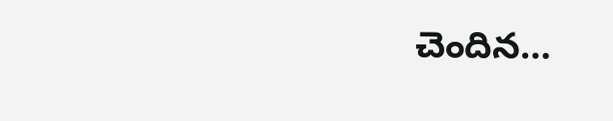చెందిన…